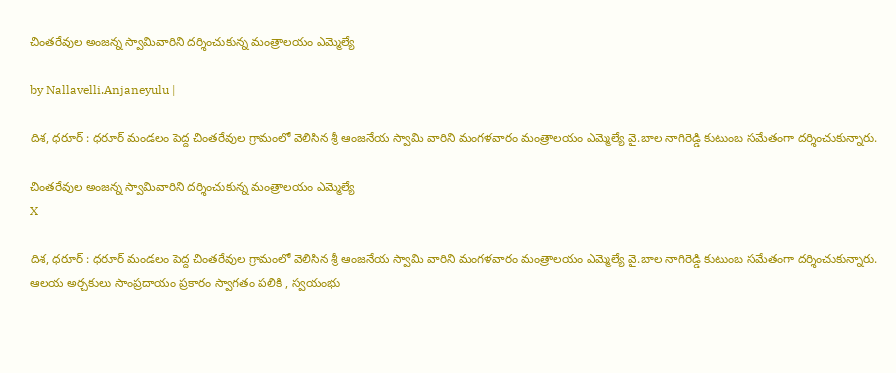చింతరేవుల అంజన్న స్వామివారిని దర్శించుకున్న మంత్రాలయం ఎమ్మెల్యే

by Nallavelli.Anjaneyulu |

దిశ, ధరూర్ : ధరూర్ మండలం పెద్ద చింతరేవుల గ్రామంలో వెలిసిన శ్రీ ఆంజనేయ స్వామి వారిని మంగళవారం మంత్రాలయం ఎమ్మెల్యే వై.బాల నాగిరెడ్డి కుటుంబ సమేతంగా దర్శించుకున్నారు.

చింతరేవుల అంజన్న స్వామివారిని దర్శించుకున్న మంత్రాలయం ఎమ్మెల్యే
X

దిశ, ధరూర్ : ధరూర్ మండలం పెద్ద చింతరేవుల గ్రామంలో వెలిసిన శ్రీ ఆంజనేయ స్వామి వారిని మంగళవారం మంత్రాలయం ఎమ్మెల్యే వై.బాల నాగిరెడ్డి కుటుంబ సమేతంగా దర్శించుకున్నారు. ఆలయ అర్చకులు సాంప్రదాయం ప్రకారం స్వాగతం పలికి , స్వయంభు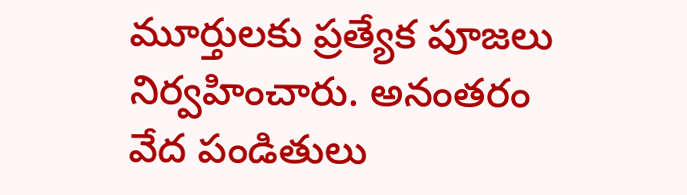మూర్తులకు ప్రత్యేక పూజలు నిర్వహించారు. అనంతరం వేద పండితులు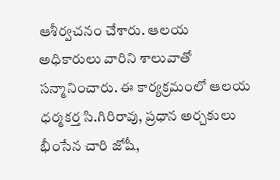ఆశీర్వచనం చేశారు. ఆలయ అధికారులు వారిని శాలువాతో సన్మానించారు. ఈ కార్యక్రమంలో ఆలయ ధర్మకర్త సి.గిరిరావు, ప్రధాన అర్చకులు‌ భీంసేన చారి జోషీ,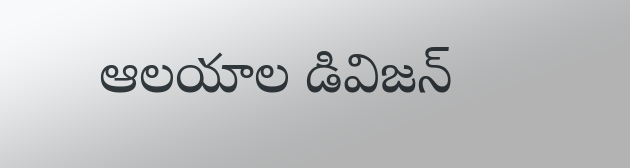ఆలయాల డివిజన్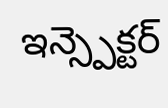ఇన్స్పెక్టర్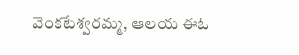వెంకటేశ్వరమ్మ, ఆలయ ఈఓ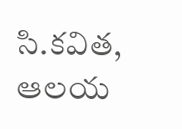సి.కవిత, ఆలయ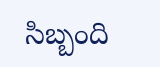సిబ్బంది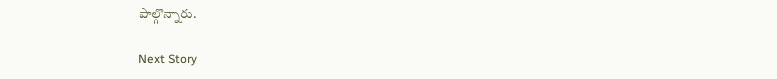పాల్గొన్నారు.

Next Story